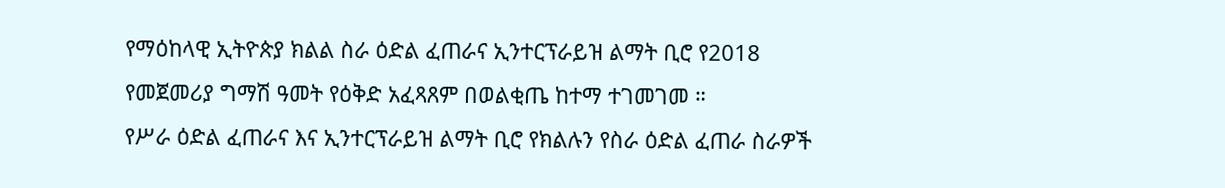የማዕከላዊ ኢትዮጵያ ክልል ስራ ዕድል ፈጠራና ኢንተርፕራይዝ ልማት ቢሮ የ2018 የመጀመሪያ ግማሽ ዓመት የዕቅድ አፈጻጸም በወልቂጤ ከተማ ተገመገመ ።
የሥራ ዕድል ፈጠራና እና ኢንተርፕራይዝ ልማት ቢሮ የክልሉን የስራ ዕድል ፈጠራ ስራዎች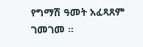የግማሽ ዓመት አፈጻጸም ገመገመ ።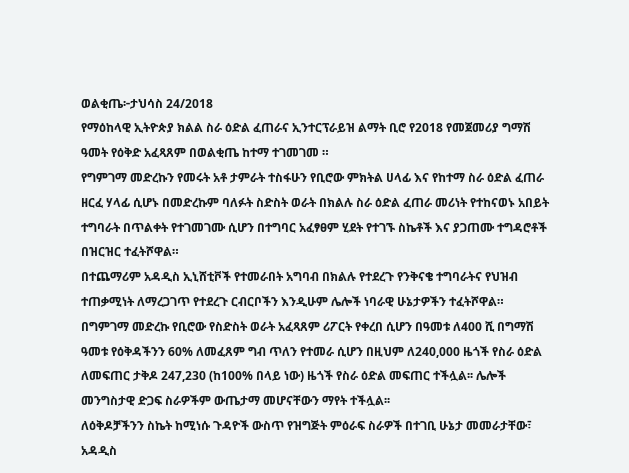ወልቂጤ፦ታህሳስ 24/2018
የማዕከላዊ ኢትዮጵያ ክልል ስራ ዕድል ፈጠራና ኢንተርፕራይዝ ልማት ቢሮ የ2018 የመጀመሪያ ግማሽ ዓመት የዕቅድ አፈጻጸም በወልቂጤ ከተማ ተገመገመ ።
የግምገማ መድረኩን የመሩት አቶ ታምራት ተስፋሁን የቢሮው ምክትል ሀላፊ እና የከተማ ስራ ዕድል ፈጠራ ዘርፈ ሃላፊ ሲሆኑ በመድረኩም ባለፉት ስድስት ወራት በክልሉ ስራ ዕድል ፈጠራ መሪነት የተከናወኑ አበይት ተግባራት በጥልቀት የተገመገሙ ሲሆን በተግባር አፈፃፀም ሂደት የተገኙ ስኬቶች እና ያጋጠሙ ተግዳሮቶች በዝርዝር ተፈትሾዋል።
በተጨማሪም አዳዲስ ኢኒሸቲቮች የተመራበት አግባብ በክልሉ የተደረጉ የንቅናቄ ተግባራትና የህዝብ ተጠቃሚነት ለማረጋገጥ የተደረጉ ርብርቦችን እንዲሁም ሌሎች ነባራዊ ሁኔታዎችን ተፈትሾዋል።
በግምገማ መድረኩ የቢሮው የስድስት ወራት አፈጻጸም ሪፖርት የቀረበ ሲሆን በዓመቱ ለ400 ሺ በግማሽ ዓመቱ የዕቅዳችንን 60% ለመፈጸም ግብ ጥለን የተመራ ሲሆን በዚህም ለ240,000 ዜጎች የስራ ዕድል ለመፍጠር ታቅዶ 247,230 (ከ100% በላይ ነው) ዜጎች የስራ ዕድል መፍጠር ተችሏል፡፡ ሌሎች መንግስታዊ ድጋፍ ስራዎችም ውጤታማ መሆናቸውን ማየት ተችሏል፡፡
ለዕቅዶቻችንን ስኬት ከሚነሱ ጉዳዮች ውስጥ የዝግጅት ምዕራፍ ስራዎች በተገቢ ሁኔታ መመራታቸው፣ አዳዲስ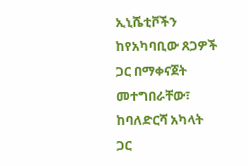ኢኒሼቲቮችን ከየአካባቢው ጸጋዎች ጋር በማቀናጀት መተግበራቸው፣ ከባለድርሻ አካላት ጋር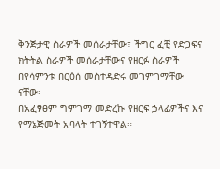ቅንጅታዊ ስራዎች መሰራታቸው፣ ችግር ፈቺ የድጋፍና ክትትል ስራዎች መሰራታቸውና የዘርፉ ስራዎች በየሳምንቱ በርዕሰ መስተዳድሩ መገምገማቸው ናቸው፡
በአፈፃፀም ግምገማ መድረኩ የዘርፍ ኃላፊዎችና እና የማኔጅመት አባላት ተገኝተዋል።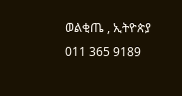ወልቂጤ , ኢትዮጵያ
011 365 9189